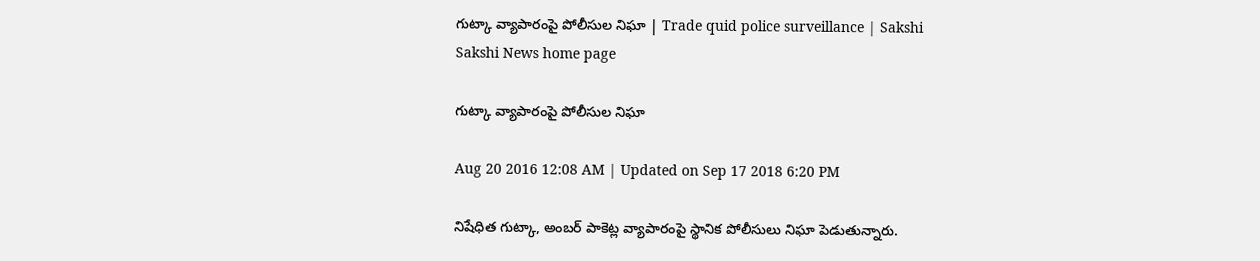గుట్కా వ్యాపారంపై పోలీసుల నిఘా | Trade quid police surveillance | Sakshi
Sakshi News home page

గుట్కా వ్యాపారంపై పోలీసుల నిఘా

Aug 20 2016 12:08 AM | Updated on Sep 17 2018 6:20 PM

నిషేధిత గుట్కా, అంబర్‌ పాకెట్ల వ్యాపారంపై స్థానిక పోలీసులు నిఘా పెడుతున్నారు.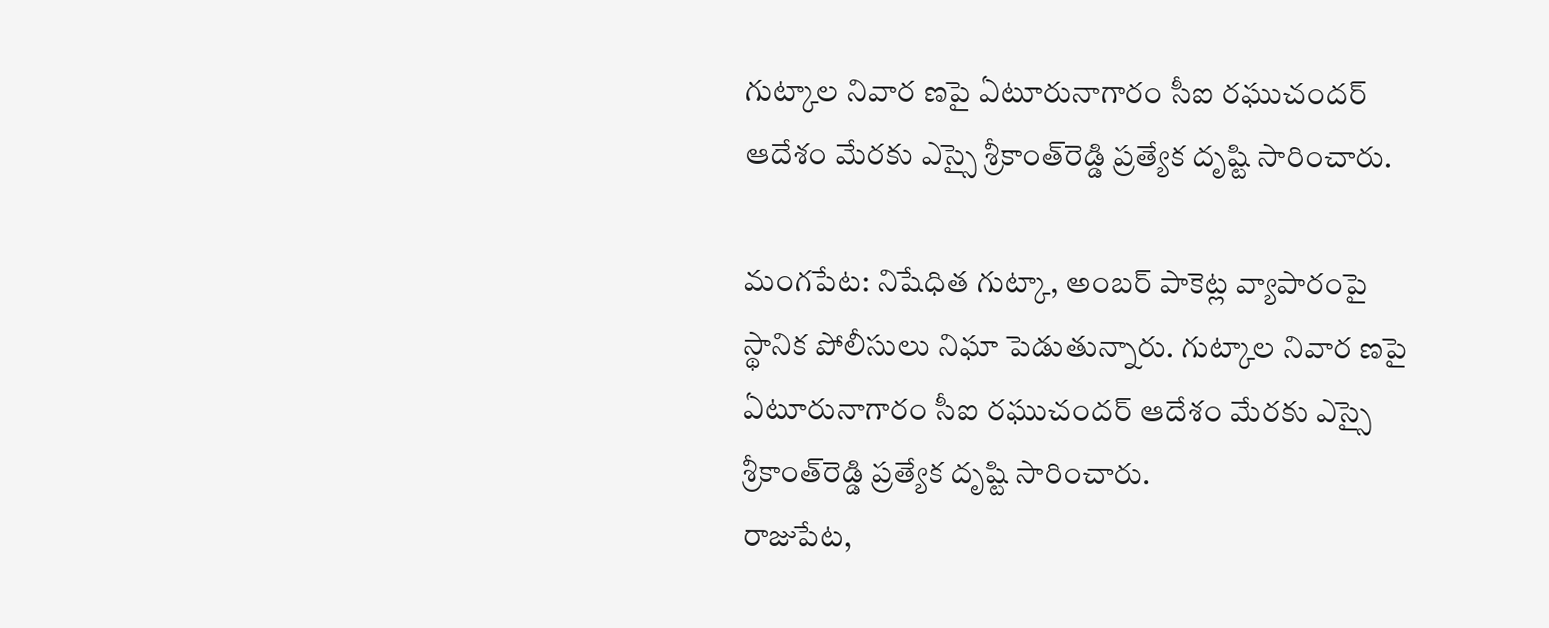గుట్కాల నివార ణపై ఏటూరునాగారం సీఐ రఘుచందర్‌ ఆదేశం మేరకు ఎస్సై శ్రీకాంత్‌రెడ్డి ప్రత్యేక దృష్టి సారించారు.

మంగపేట: నిషేధిత గుట్కా, అంబర్‌ పాకెట్ల వ్యాపారంపై స్థానిక పోలీసులు నిఘా పెడుతున్నారు. గుట్కాల నివార ణపై ఏటూరునాగారం సీఐ రఘుచందర్‌ ఆదేశం మేరకు ఎస్సై శ్రీకాంత్‌రెడ్డి ప్రత్యేక దృష్టి సారించారు.
రాజుపేట,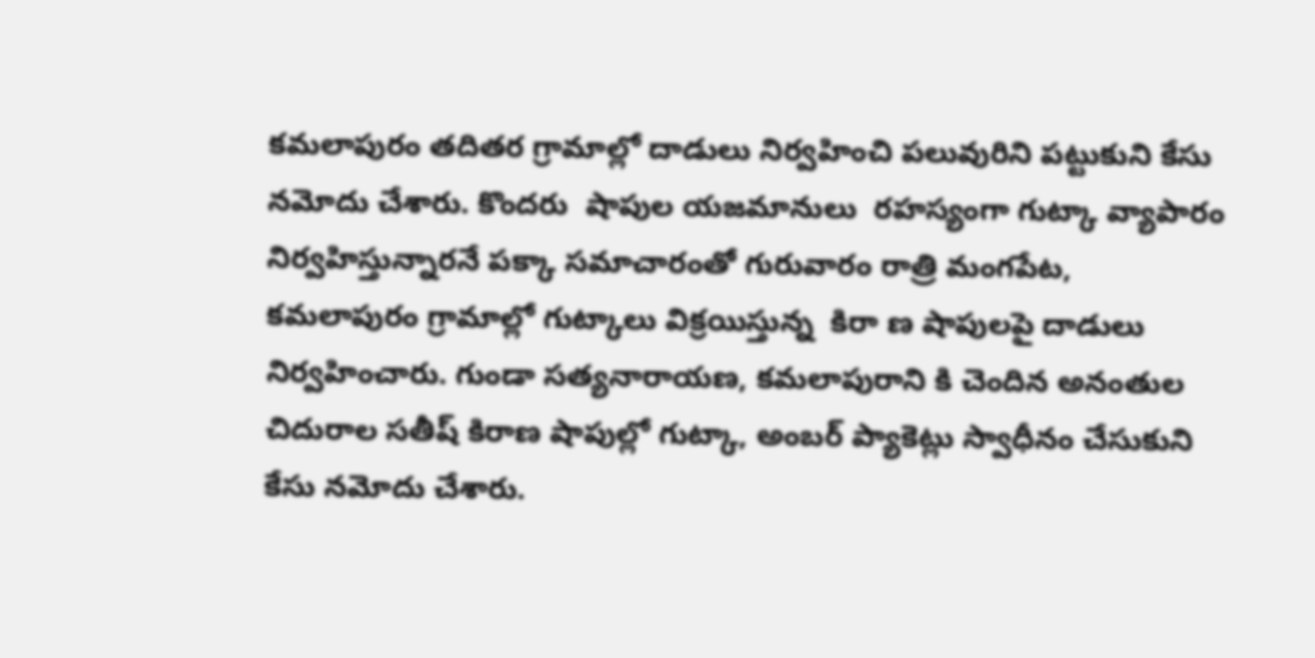కమలాపురం తదితర గ్రామాల్లో దాడులు నిర్వహించి పలువురిని పట్టుకుని కేసు నమోదు చేశారు. కొందరు  షాపుల యజమానులు  రహస్యంగా గుట్కా వ్యాపారం నిర్వహిస్తున్నారనే పక్కా సమాచారంతో గురువారం రాత్రి మంగపేట, కమలాపురం గ్రామాల్లో గుట్కాలు విక్రయిస్తున్న  కిరా ణ షాపులపై దాడులు నిర్వహించారు. గుండా సత్యనారాయణ, కమలాపురాని కి చెందిన అనంతుల చిదురాల సతీష్‌ కిరాణ షాపుల్లో గుట్కా, అంబర్‌ ప్యాకెట్లు స్వాధీనం చేసుకుని  కేసు నమోదు చేశారు.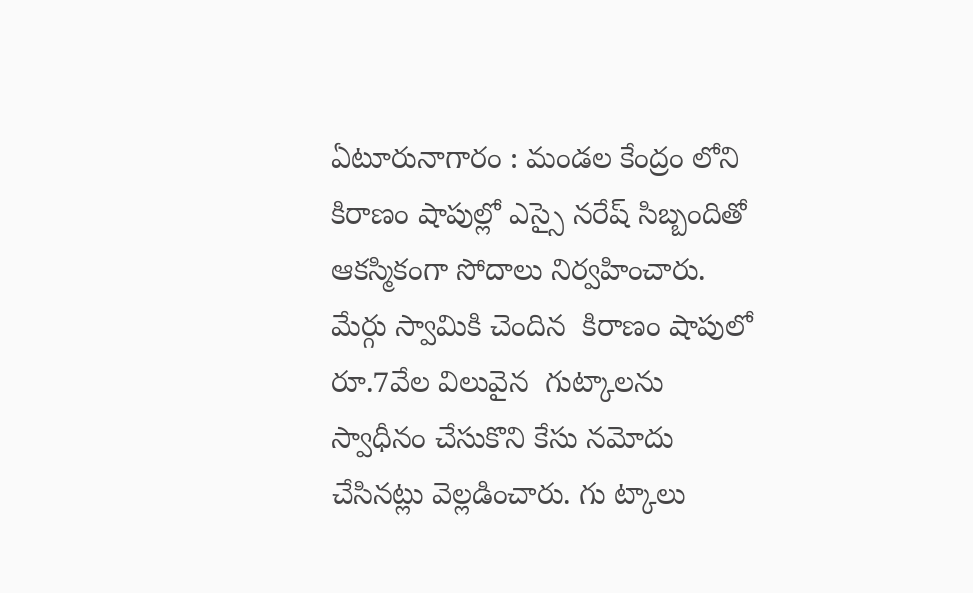ఏటూరునాగారం : మండల కేంద్రం లోని కిరాణం షాపుల్లో ఎస్సై నరేష్‌ సిబ్బందితో ఆకస్మికంగా సోదాలు నిర్వహించారు. మేర్గు స్వామికి చెందిన  కిరాణం షాపులో రూ.7వేల విలువైన  గుట్కాలను స్వాధీనం చేసుకొని కేసు నమోదు చేసినట్లు వెల్లడించారు. గు ట్కాలు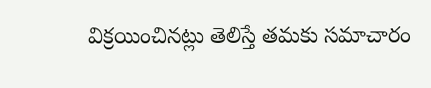విక్రయించినట్లు తెలిస్తే తమకు సమాచారం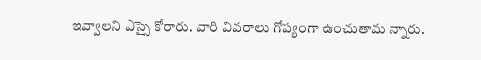ఇవ్వాలని ఎస్సై కోరారు. వారి వివరాలు గోప్యంగా ఉంచుతామ న్నారు.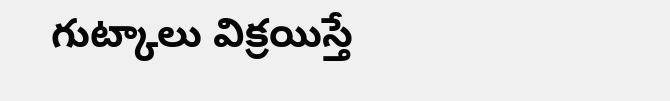గుట్కాలు విక్రయిస్తే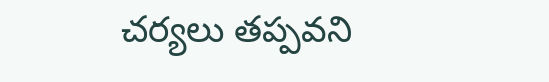చర్యలు తప్పవని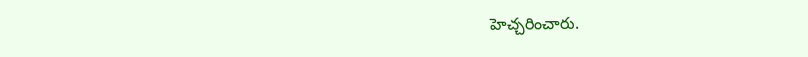హెచ్చరించారు.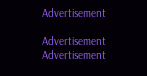Advertisement

Advertisement
Advertisement